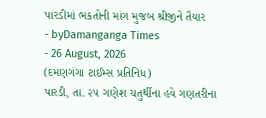પારડીમાં ભકતોની માંગ મુજબ શ્રીજીને તૈયાર
- byDamanganga Times
- 26 August, 2026
(દમણગંગા ટાઈમ્સ પ્રતિનિધ)
પારડી, તા. ૨૫ ગણેશ ચતુર્થીના હવે ગણતરીના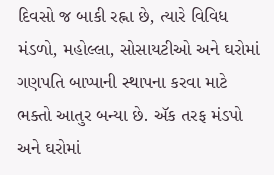દિવસો જ બાકી રહ્ના છે, ત્યારે વિવિધ મંડળો, મહોલ્લા, સોસાયટીઓ અને ઘરોમાં ગણપતિ બાપ્પાની સ્થાપના કરવા માટે ભક્તો આતુર બન્યા છે. ઍક તરફ મંડપો અને ઘરોમાં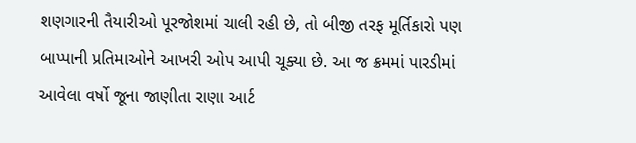શણગારની તૈયારીઓ પૂરજોશમાં ચાલી રહી છે, તો બીજી તરફ મૂર્તિકારો પણ બાપ્પાની પ્રતિમાઓને આખરી ઓપ આપી ચૂક્યા છે. આ જ ક્રમમાં પારડીમાં આવેલા વર્ષો જૂના જાણીતા રાણા આર્ટ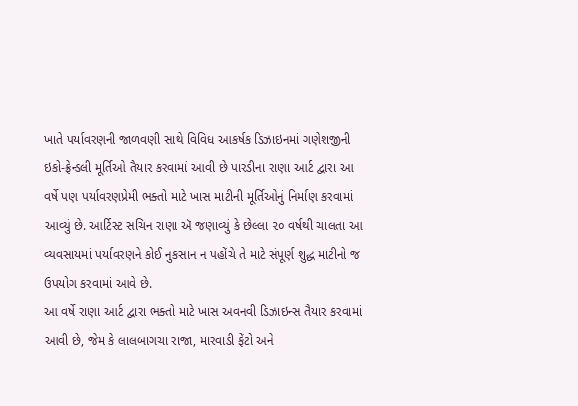ખાતે પર્યાવરણની જાળવણી સાથે વિવિધ આકર્ષક ડિઝાઇનમાં ગણેશજીની ઇકો-ફ્રેન્ડલી મૂર્તિઓ તૈયાર કરવામાં આવી છે પારડીના રાણા આર્ટ દ્વારા આ વર્ષે પણ પર્યાવરણપ્રેમી ભક્તો માટે ખાસ માટીની મૂર્તિઓનું નિર્માણ કરવામાં આવ્યું છે. આર્ટિસ્ટ સચિન રાણા ઍ જણાવ્યું કે છેલ્લા ૨૦ વર્ષથી ચાલતા આ વ્યવસાયમાં પર્યાવરણને કોઈ નુકસાન ન પહોંચે તે માટે સંપૂર્ણ શુદ્ધ માટીનો જ ઉપયોગ કરવામાં આવે છે.
આ વર્ષે રાણા આર્ટ દ્વારા ભક્તો માટે ખાસ અવનવી ડિઝાઇન્સ તૈયાર કરવામાં આવી છે, જેમ કે લાલબાગચા રાજા, મારવાડી ફેંટો અને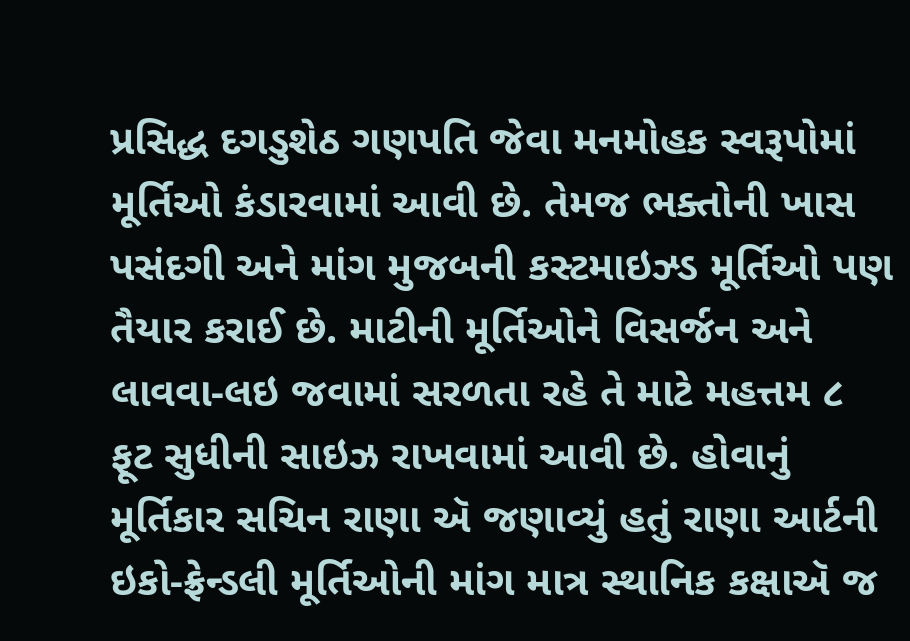પ્રસિદ્ધ દગડુશેઠ ગણપતિ જેવા મનમોહક સ્વરૂપોમાં મૂર્તિઓ કંડારવામાં આવી છે. તેમજ ભક્તોની ખાસ પસંદગી અને માંગ મુજબની કસ્ટમાઇઝ્ડ મૂર્તિઓ પણ તૈયાર કરાઈ છે. માટીની મૂર્તિઓને વિસર્જન અને લાવવા-લઇ જવામાં સરળતા રહે તે માટે મહત્તમ ૮ ફૂટ સુધીની સાઇઝ રાખવામાં આવી છે. હોવાનું મૂર્તિકાર સચિન રાણા ઍ જણાવ્યું હતું રાણા આર્ટની ઇકો-ફ્રેન્ડલી મૂર્તિઓની માંગ માત્ર સ્થાનિક કક્ષાઍ જ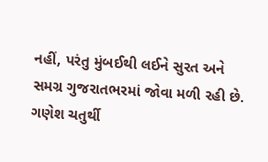નહીં, પરંતુ મુંબઈથી લઈને સુરત અને સમગ્ર ગુજરાતભરમાં જોવા મળી રહી છે. ગણેશ ચતુર્થી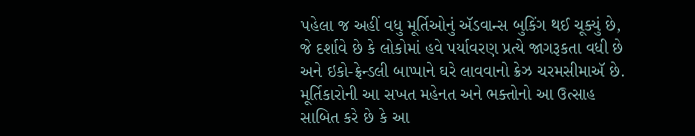પહેલા જ અહીં વધુ મૂર્તિઓનું ઍડવાન્સ બુકિંગ થઈ ચૂક્યું છે, જે દર્શાવે છે કે લોકોમાં હવે પર્યાવરણ પ્રત્યે જાગરૂકતા વધી છે અને ઇકો-ફ્રેન્ડલી બાપ્પાને ઘરે લાવવાનો ક્રેઝ ચરમસીમાઍ છે. મૂર્તિકારોની આ સખત મહેનત અને ભક્તોનો આ ઉત્સાહ સાબિત કરે છે કે આ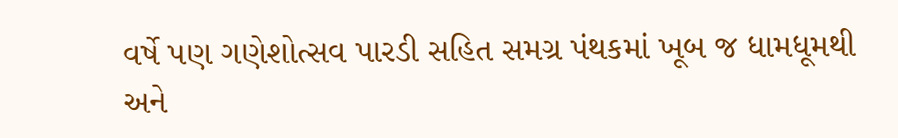વર્ષે પણ ગણેશોત્સવ પારડી સહિત સમગ્ર પંથકમાં ખૂબ જ ધામધૂમથી અને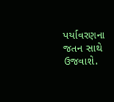પર્યાવરણના જતન સાથે ઉજવાશે.